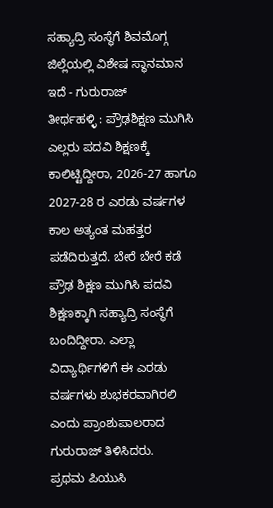ಸಹ್ಯಾದ್ರಿ ಸಂಸ್ಥೆಗೆ ಶಿವಮೊಗ್ಗ ಜಿಲ್ಲೆಯಲ್ಲಿ ವಿಶೇಷ ಸ್ಥಾನಮಾನ ಇದೆ - ಗುರುರಾಜ್
ತೀರ್ಥಹಳ್ಳಿ : ಪ್ರೌಢಶಿಕ್ಷಣ ಮುಗಿಸಿ ಎಲ್ಲರು ಪದವಿ ಶಿಕ್ಷಣಕ್ಕೆ ಕಾಲಿಟ್ಟಿದ್ದೀರಾ, 2026-27 ಹಾಗೂ 2027-28 ರ ಎರಡು ವರ್ಷಗಳ ಕಾಲ ಅತ್ಯಂತ ಮಹತ್ತರ ಪಡೆದಿರುತ್ತದೆ. ಬೇರೆ ಬೇರೆ ಕಡೆ ಪ್ರೌಢ ಶಿಕ್ಷಣ ಮುಗಿಸಿ ಪದವಿ ಶಿಕ್ಷಣಕ್ಕಾಗಿ ಸಹ್ಯಾದ್ರಿ ಸಂಸ್ಥೆಗೆ ಬಂದಿದ್ದೀರಾ. ಎಲ್ಲಾ ವಿದ್ಯಾರ್ಥಿಗಳಿಗೆ ಈ ಎರಡು ವರ್ಷಗಳು ಶುಭಕರವಾಗಿರಲಿ ಎಂದು ಪ್ರಾಂಶುಪಾಲರಾದ ಗುರುರಾಜ್ ತಿಳಿಸಿದರು.
ಪ್ರಥಮ ಪಿಯುಸಿ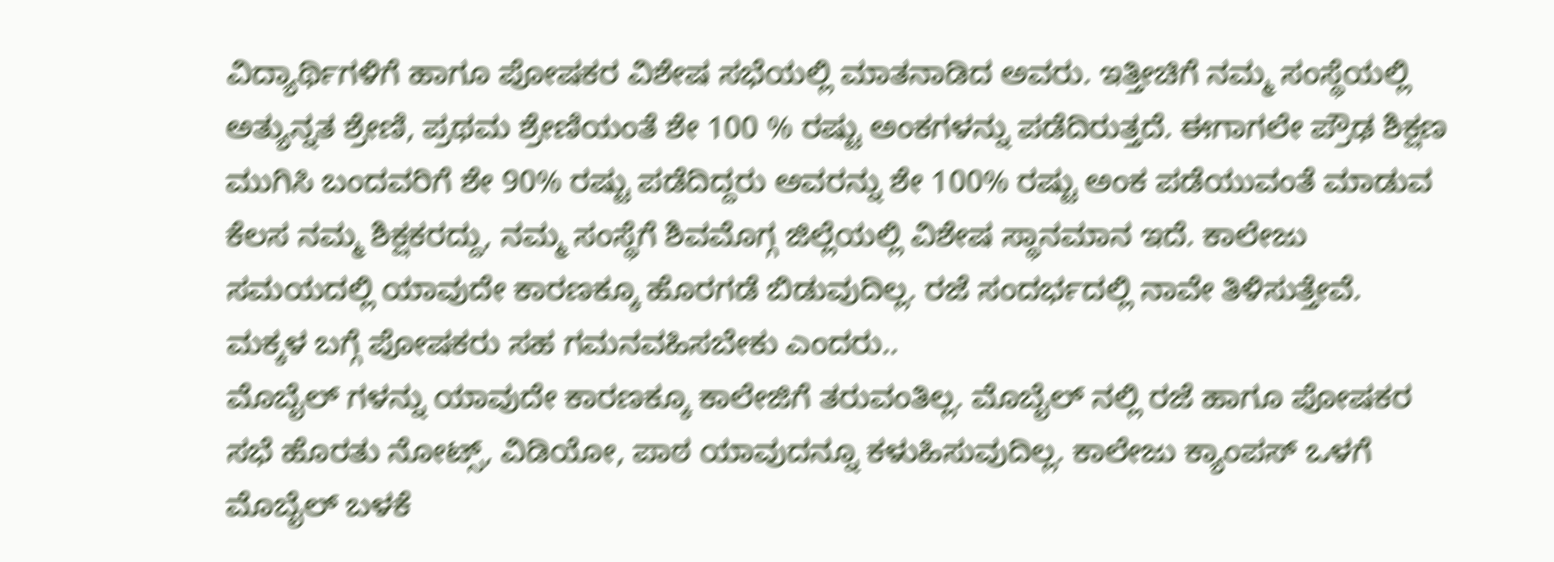ವಿದ್ಯಾರ್ಥಿಗಳಿಗೆ ಹಾಗೂ ಪೋಷಕರ ವಿಶೇಷ ಸಭೆಯಲ್ಲಿ ಮಾತನಾಡಿದ ಅವರು. ಇತ್ತೀಚಿಗೆ ನಮ್ಮ ಸಂಸ್ಥೆಯಲ್ಲಿ ಅತ್ಯುನ್ನತ ಶ್ರೇಣಿ, ಪ್ರಥಮ ಶ್ರೇಣಿಯಂತೆ ಶೇ 100 % ರಷ್ಟು ಅಂಕಗಳನ್ನು ಪಡೆದಿರುತ್ತದೆ. ಈಗಾಗಲೇ ಪ್ರೌಢ ಶಿಕ್ಷಣ ಮುಗಿಸಿ ಬಂದವರಿಗೆ ಶೇ 90% ರಷ್ಟು ಪಡೆದಿದ್ದರು ಅವರನ್ನು ಶೇ 100% ರಷ್ಟು ಅಂಕ ಪಡೆಯುವಂತೆ ಮಾಡುವ ಕೆಲಸ ನಮ್ಮ ಶಿಕ್ಷಕರದ್ದು, ನಮ್ಮ ಸಂಸ್ಥೆಗೆ ಶಿವಮೊಗ್ಗ ಜಿಲ್ಲೆಯಲ್ಲಿ ವಿಶೇಷ ಸ್ಥಾನಮಾನ ಇದೆ. ಕಾಲೇಜು ಸಮಯದಲ್ಲಿ ಯಾವುದೇ ಕಾರಣಕ್ಕೂ ಹೊರಗಡೆ ಬಿಡುವುದಿಲ್ಲ. ರಜೆ ಸಂದರ್ಭದಲ್ಲಿ ನಾವೇ ತಿಳಿಸುತ್ತೇವೆ. ಮಕ್ಕಳ ಬಗ್ಗೆ ಪೋಷಕರು ಸಹ ಗಮನವಹಿಸಬೇಕು ಎಂದರು..
ಮೊಬೈಲ್ ಗಳನ್ನು ಯಾವುದೇ ಕಾರಣಕ್ಕೂ ಕಾಲೇಜಿಗೆ ತರುವಂತಿಲ್ಲ. ಮೊಬೈಲ್ ನಲ್ಲಿ ರಜೆ ಹಾಗೂ ಪೋಷಕರ ಸಭೆ ಹೊರತು ನೋಟ್ಸ್, ವಿಡಿಯೋ, ಪಾಠ ಯಾವುದನ್ನೂ ಕಳುಹಿಸುವುದಿಲ್ಲ. ಕಾಲೇಜು ಕ್ಯಾಂಪಸ್ ಒಳಗೆ ಮೊಬೈಲ್ ಬಳಕೆ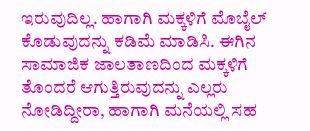ಇರುವುದಿಲ್ಲ. ಹಾಗಾಗಿ ಮಕ್ಕಳಿಗೆ ಮೊಬೈಲ್ ಕೊಡುವುದನ್ನು ಕಡಿಮೆ ಮಾಡಿಸಿ. ಈಗಿನ ಸಾಮಾಜಿಕ ಜಾಲತಾಣದಿಂದ ಮಕ್ಕಳಿಗೆ ತೊಂದರೆ ಆಗುತ್ತಿರುವುದನ್ನು ಎಲ್ಲರು ನೋಡಿದ್ದೀರಾ, ಹಾಗಾಗಿ ಮನೆಯಲ್ಲಿ ಸಹ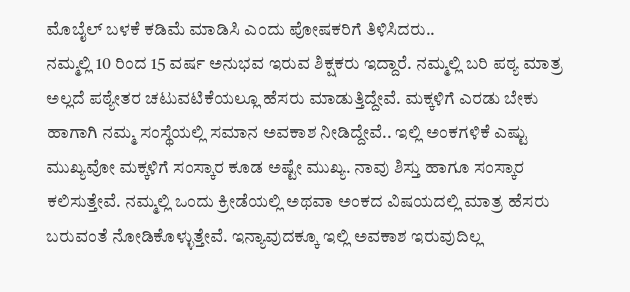ಮೊಬೈಲ್ ಬಳಕೆ ಕಡಿಮೆ ಮಾಡಿಸಿ ಎಂದು ಪೋಷಕರಿಗೆ ತಿಳಿಸಿದರು..
ನಮ್ಮಲ್ಲಿ 10 ರಿಂದ 15 ವರ್ಷ ಅನುಭವ ಇರುವ ಶಿಕ್ಷಕರು ಇದ್ದಾರೆ. ನಮ್ಮಲ್ಲಿ ಬರಿ ಪಠ್ಯ ಮಾತ್ರ ಅಲ್ಲದೆ ಪಠ್ಯೇತರ ಚಟುವಟಿಕೆಯಲ್ಲೂ ಹೆಸರು ಮಾಡುತ್ತಿದ್ದೇವೆ. ಮಕ್ಕಳಿಗೆ ಎರಡು ಬೇಕು ಹಾಗಾಗಿ ನಮ್ಮ ಸಂಸ್ಥೆಯಲ್ಲಿ ಸಮಾನ ಅವಕಾಶ ನೀಡಿದ್ದೇವೆ.. ಇಲ್ಲಿ ಅಂಕಗಳಿಕೆ ಎಷ್ಟು ಮುಖ್ಯವೋ ಮಕ್ಕಳಿಗೆ ಸಂಸ್ಕಾರ ಕೂಡ ಅಷ್ಟೇ ಮುಖ್ಯ. ನಾವು ಶಿಸ್ತು ಹಾಗೂ ಸಂಸ್ಕಾರ ಕಲಿಸುತ್ತೇವೆ. ನಮ್ಮಲ್ಲಿ ಒಂದು ಕ್ರೀಡೆಯಲ್ಲಿ ಅಥವಾ ಅಂಕದ ವಿಷಯದಲ್ಲಿ ಮಾತ್ರ ಹೆಸರು ಬರುವಂತೆ ನೋಡಿಕೊಳ್ಳುತ್ತೇವೆ. ಇನ್ಯಾವುದಕ್ಕೂ ಇಲ್ಲಿ ಅವಕಾಶ ಇರುವುದಿಲ್ಲ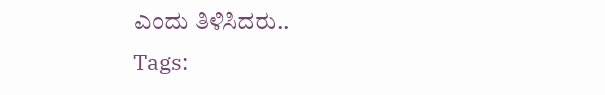ಎಂದು ತಿಳಿಸಿದರು..
Tags: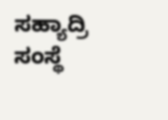ಸಹ್ಯಾದ್ರಿ ಸಂಸ್ಥೆ